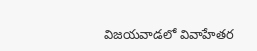విజయవాడలో వివాహేతర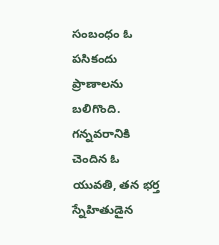సంబంధం ఓ పసికందు ప్రాణాలను బలిగొంది. గన్నవరానికి చెందిన ఓ యువతి, తన భర్త స్నేహితుడైన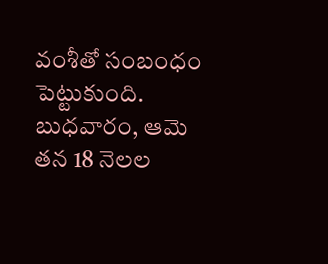వంశీతో సంబంధం పెట్టుకుంది. బుధవారం, ఆమె తన 18 నెలల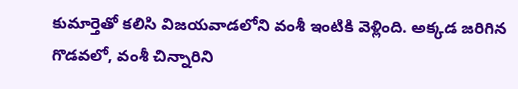కుమార్తెతో కలిసి విజయవాడలోని వంశీ ఇంటికి వెళ్లింది. అక్కడ జరిగిన గొడవలో, వంశీ చిన్నారిని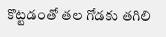కొట్టడంతో తల గోడకు తగిలి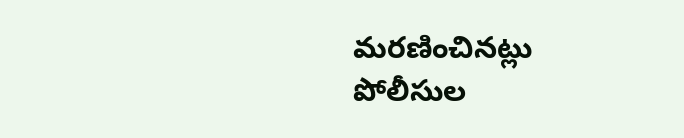మరణించినట్లు పోలీసుల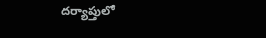దర్యాప్తులో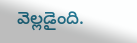వెల్లడైంది.